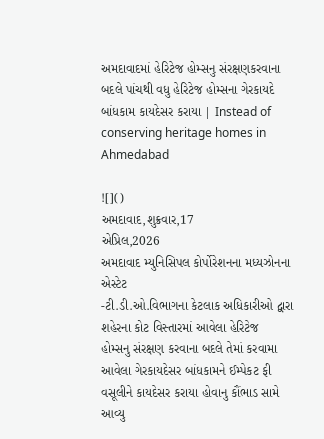અમદાવાદમાં હેરિટેજ હોમ્સનુ સંરક્ષણકરવાના બદલે પાંચથી વધુ હેરિટેજ હોમ્સના ગેરકાયદે બાંધકામ કાયદેસર કરાયા | Instead of conserving heritage homes in Ahmedabad

![]()
અમદાવાદ,શુક્રવાર,17
એપ્રિલ,2026
અમદાવાદ મ્યુનિસિપલ કોર્પોરેશનના મધ્યઝોનના એસ્ટેટ
-ટી.ડી.ઓ.વિભાગના કેટલાક અધિકારીઓ દ્વારા શહેરના કોટ વિસ્તારમાં આવેલા હેરિટેજ
હોમ્સનુ સંરક્ષણ કરવાના બદલે તેમાં કરવામા આવેલા ગેરકાયદેસર બાંધકામને ઈમ્પેકટ ફી
વસૂલીને કાયદેસર કરાયા હોવાનુ કૌંભાડ સામે આવ્યુ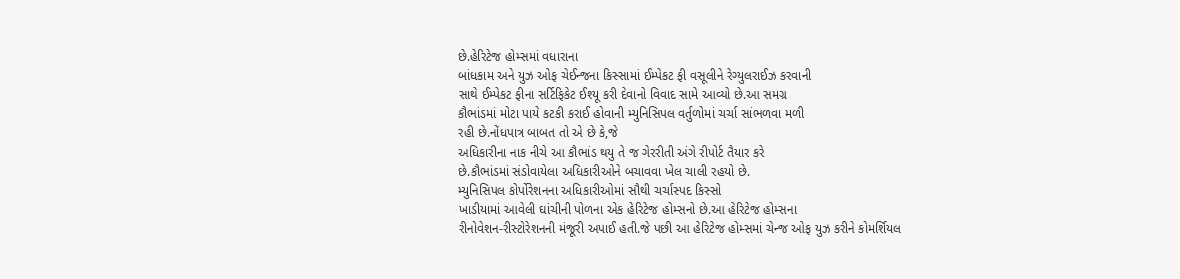છે.હેરિટેજ હોમ્સમાં વધારાના
બાંધકામ અને યુઝ ઓફ ચેઈન્જના કિસ્સામાં ઈમ્પેકટ ફી વસૂલીને રેગ્યુલરાઈઝ કરવાની
સાથે ઈમ્પેકટ ફીના સર્ટિફિકેટ ઈશ્યૂ કરી દેવાનો વિવાદ સામે આવ્યો છે.આ સમગ્ર
કૌભાંડમાં મોટા પાયે કટકી કરાઈ હોવાની મ્યુનિસિપલ વર્તુળોમાં ચર્ચા સાંભળવા મળી
રહી છે.નોંધપાત્ર બાબત તો એ છે કે,જે
અધિકારીના નાક નીચે આ કૌભાંડ થયુ તે જ ગેરરીતી અંગે રીપોર્ટ તૈયાર કરે
છે.કૌભાંડમાં સંડોવાયેલા અધિકારીઓને બચાવવા ખેલ ચાલી રહયો છે.
મ્યુનિસિપલ કોર્પોરેશનના અધિકારીઓમાં સૌથી ચર્ચાસ્પદ કિસ્સો
ખાડીયામાં આવેલી ઘાંચીની પોળના એક હેરિટેજ હોમ્સનો છે.આ હેરિટેજ હોમ્સના
રીનોવેશન-રીસ્ટોરેશનની મંજૂરી અપાઈ હતી.જે પછી આ હેરિટેજ હોમ્સમાં ચેન્જ ઓફ યુઝ કરીને કોમર્શિયલ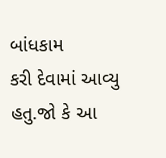બાંધકામ
કરી દેવામાં આવ્યુ હતુ.જો કે આ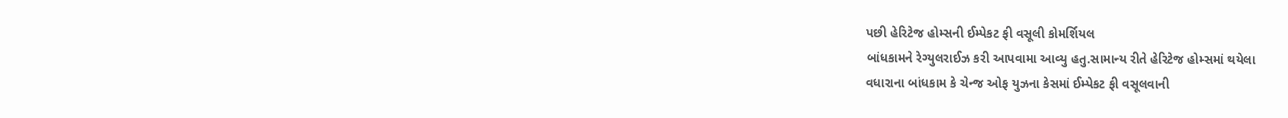પછી હેરિટેજ હોમ્સની ઈમ્પેકટ ફી વસૂલી કોમર્શિયલ
બાંધકામને રેગ્યુલરાઈઝ કરી આપવામા આવ્યુ હતુ.સામાન્ય રીતે હેરિટેજ હોમ્સમાં થયેલા
વધારાના બાંધકામ કે ચેન્જ ઓફ યુઝના કેસમાં ઈમ્પેકટ ફી વસૂલવાની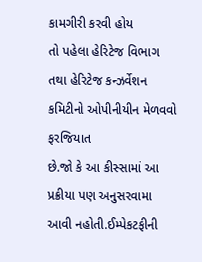કામગીરી કરવી હોય
તો પહેલા હેરિટેજ વિભાગ તથા હેરિટેજ કન્ઝર્વેશન કમિટીનો ઓપીનીયીન મેળવવો ફરજિયાત
છે.જો કે આ કીસ્સામાં આ પ્રક્રીયા પણ અનુસરવામા આવી નહોતી.ઈમ્પેકટફીની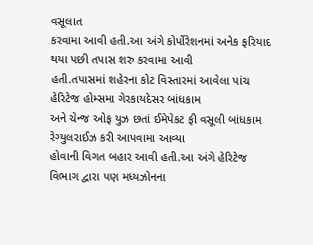વસૂલાત
કરવામા આવી હતી.આ અંગે કોર્પોરેશનમાં અનેક ફરિયાદ થયા પછી તપાસ શરુ કરવામા આવી
હતી.તપાસમાં શહેરના કોટ વિસ્તારમાં આવેલા પાંચ હેરિટેજ હોમ્સમા ગેરકાયદેસર બાંધકામ
અને ચેન્જ ઓફ યુઝ છતાં ઈમેપેકટ ફી વસૂલી બાંધકામ રેગ્યુલરાઈઝ કરી આપવામા આવ્યા
હોવાની વિગત બહાર આવી હતી.આ અંગે હેરિટેજ વિભાગ દ્વારા પણ મધ્યઝોનના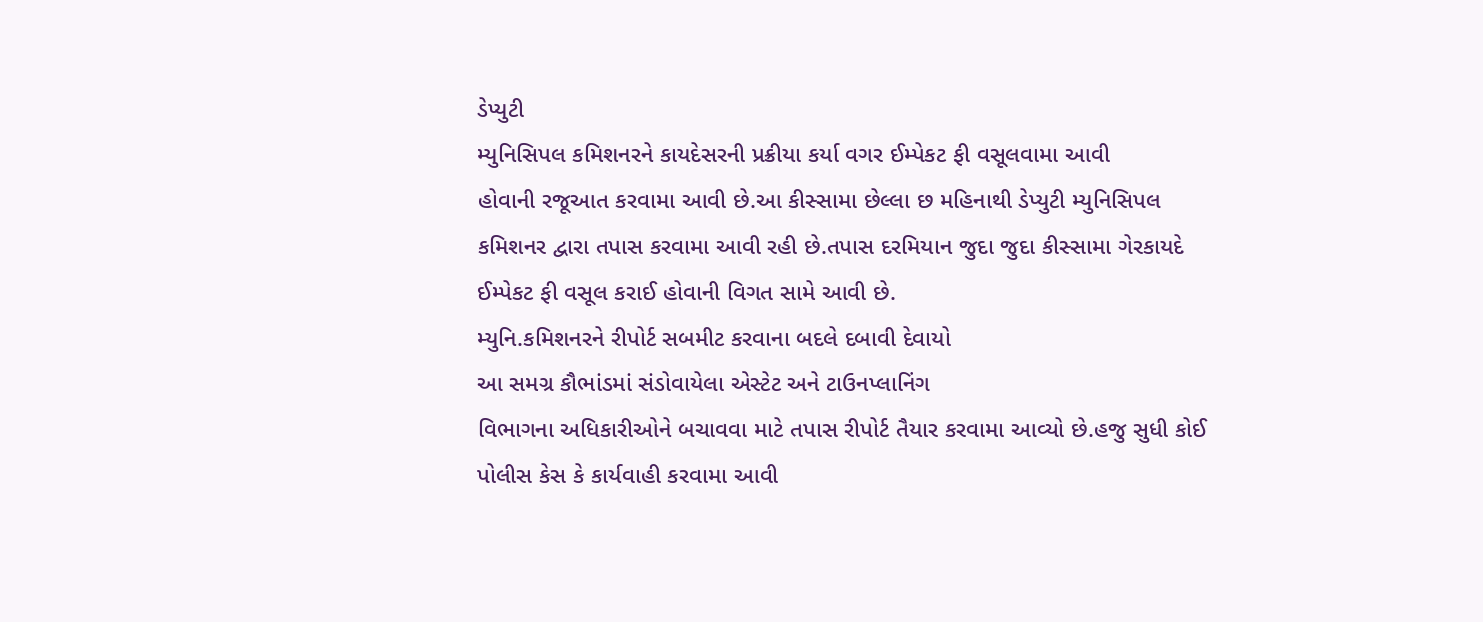ડેપ્યુટી
મ્યુનિસિપલ કમિશનરને કાયદેસરની પ્રક્રીયા કર્યા વગર ઈમ્પેકટ ફી વસૂલવામા આવી
હોવાની રજૂઆત કરવામા આવી છે.આ કીસ્સામા છેલ્લા છ મહિનાથી ડેપ્યુટી મ્યુનિસિપલ
કમિશનર દ્વારા તપાસ કરવામા આવી રહી છે.તપાસ દરમિયાન જુદા જુદા કીસ્સામા ગેરકાયદે
ઈમ્પેકટ ફી વસૂલ કરાઈ હોવાની વિગત સામે આવી છે.
મ્યુનિ.કમિશનરને રીપોર્ટ સબમીટ કરવાના બદલે દબાવી દેવાયો
આ સમગ્ર કૌભાંડમાં સંડોવાયેલા એસ્ટેટ અને ટાઉનપ્લાનિંગ
વિભાગના અધિકારીઓને બચાવવા માટે તપાસ રીપોર્ટ તૈયાર કરવામા આવ્યો છે.હજુ સુધી કોઈ
પોલીસ કેસ કે કાર્યવાહી કરવામા આવી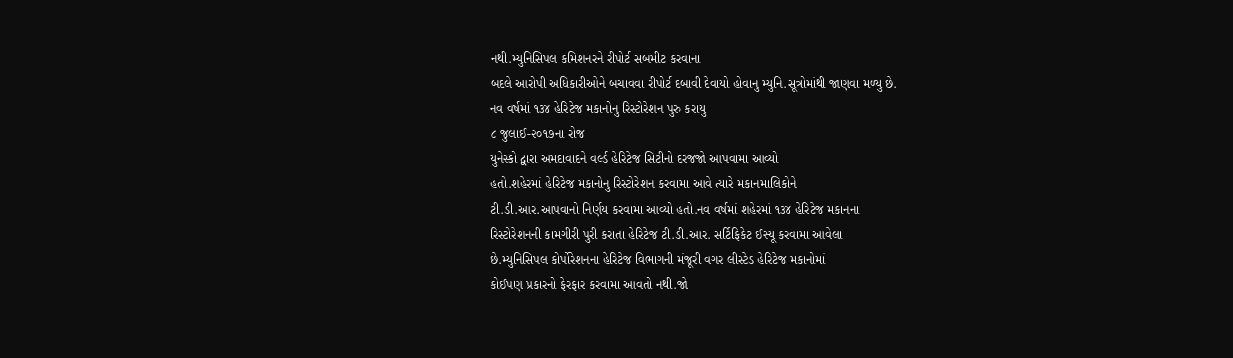નથી.મ્યુનિસિપલ કમિશનરને રીપોર્ટ સબમીટ કરવાના
બદલે આરોપી અધિકારીઓને બચાવવા રીપોર્ટ દબાવી દેવાયો હોવાનુ મ્યુનિ.સૂત્રોમાંથી જાણવા મળ્યુ છે.
નવ વર્ષમાં ૧૩૪ હેરિટેજ મકાનોનુ રિસ્ટોરેશન પુરુ કરાયુ
૮ જુલાઈ-૨૦૧૭ના રોજ
યુનેસ્કો દ્વારા અમદાવાદને વર્લ્ડ હેરિટેજ સિટીનો દરજજો આપવામા આવ્યો
હતો.શહેરમાં હેરિટેજ મકાનોનુ રિસ્ટોરેશન કરવામા આવે ત્યારે મકાનમાલિકોને
ટી.ડી.આર.આપવાનો નિર્ણય કરવામા આવ્યો હતો.નવ વર્ષમાં શહેરમાં ૧૩૪ હેરિટેજ મકાનના
રિસ્ટોરેશનની કામગીરી પુરી કરાતા હેરિટેજ ટી.ડી.આર. સર્ટિફિકેટ ઈસ્યૂ કરવામા આવેલા
છે.મ્યુનિસિપલ કોર્પોરેશનના હેરિટેજ વિભાગની મંજૂરી વગર લીસ્ટેડ હેરિટેજ મકાનોમાં
કોઈપણ પ્રકારનો ફેરફાર કરવામા આવતો નથી.જો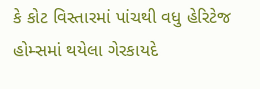કે કોટ વિસ્તારમાં પાંચથી વધુ હેરિટેજ
હોમ્સમાં થયેલા ગેરકાયદે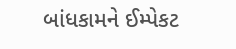બાંધકામને ઈમ્પેકટ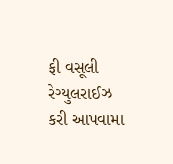ફી વસૂલી રેગ્યુલરાઈઝ કરી આપવામા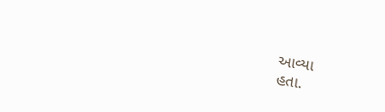આવ્યા
હતા.